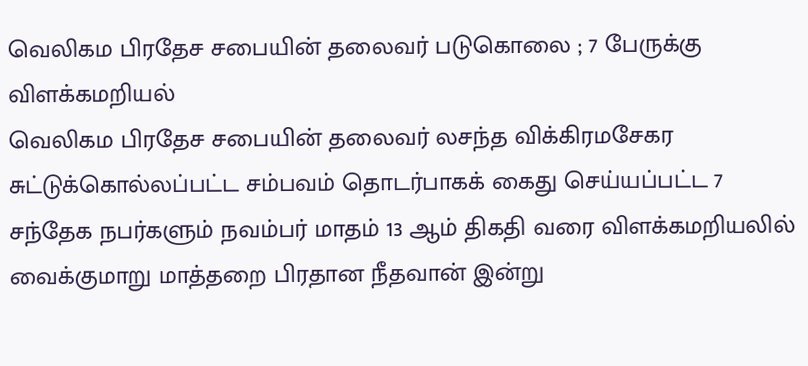வெலிகம பிரதேச சபையின் தலைவர் படுகொலை ; 7 பேருக்கு விளக்கமறியல்
வெலிகம பிரதேச சபையின் தலைவர் லசந்த விக்கிரமசேகர சுட்டுக்கொல்லப்பட்ட சம்பவம் தொடர்பாகக் கைது செய்யப்பட்ட 7 சந்தேக நபர்களும் நவம்பர் மாதம் 13 ஆம் திகதி வரை விளக்கமறியலில் வைக்குமாறு மாத்தறை பிரதான நீதவான் இன்று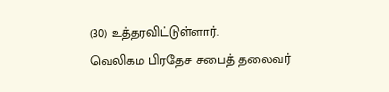(30) உத்தரவிட்டுள்ளார்.
வெலிகம பிரதேச சபைத் தலைவர்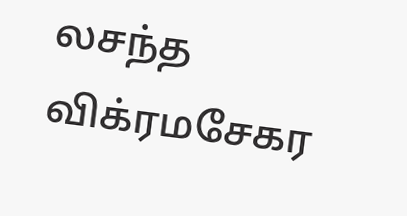லசந்த விக்ரமசேகர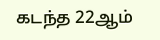கடந்த 22ஆம்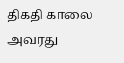திகதி காலை அவரது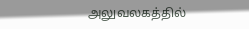அலுவலகத்தில்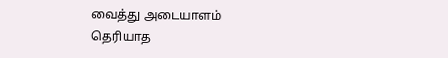வைத்து அடையாளம் தெரியாத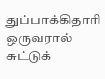துப்பாக்கிதாரி ஒருவரால் சுட்டுக்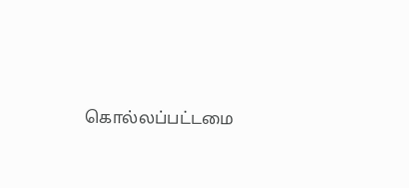கொல்லப்பட்டமை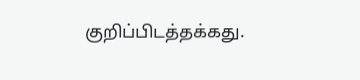குறிப்பிடத்தக்கது.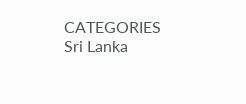CATEGORIES Sri Lanka